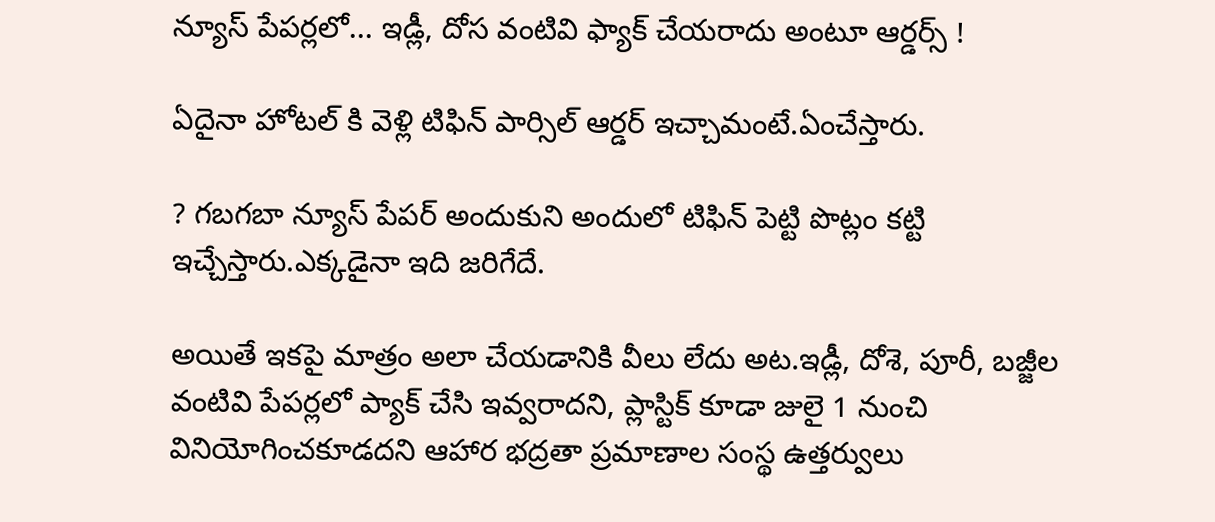న్యూస్ పేపర్లలో... ఇడ్లీ, దోస వంటివి ఫ్యాక్ చేయరాదు అంటూ ఆర్డర్స్ !

ఏదైనా హోటల్ కి వెళ్లి టిఫిన్ పార్సిల్ ఆర్డర్ ఇచ్చామంటే.ఏంచేస్తారు.

? గబగబా న్యూస్ పేపర్ అందుకుని అందులో టిఫిన్ పెట్టి పొట్లం కట్టి ఇచ్చేస్తారు.ఎక్కడైనా ఇది జరిగేదే.

అయితే ఇకపై మాత్రం అలా చేయడానికి వీలు లేదు అట.ఇడ్లీ, దోశె, పూరీ, బజ్జీల వంటివి పేపర్లలో ప్యాక్‌ చేసి ఇవ్వరాదని, ప్లాస్టిక్‌ కూడా జులై 1 నుంచి వినియోగించకూడదని ఆహార భద్రతా ప్రమాణాల సంస్థ ఉత్తర్వులు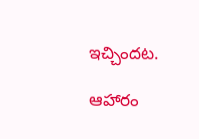ఇచ్చిందట.

ఆహారం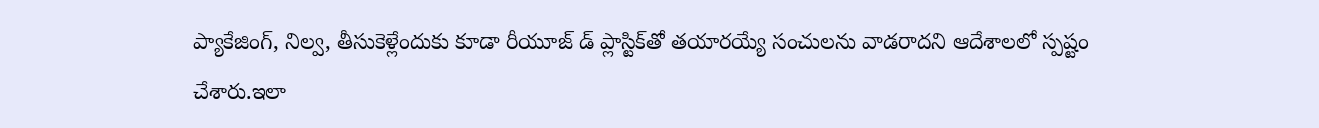ప్యాకేజింగ్‌, నిల్వ, తీసుకెళ్లేందుకు కూడా రీయూజ్ డ్ ప్లాస్టిక్‌తో తయారయ్యే సంచులను వాడరాదని ఆదేశాలలో స్పష్టం చేశారు.ఇలా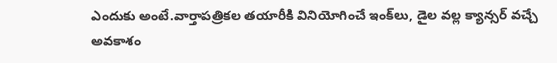ఎందుకు అంటే.వార్తాపత్రికల తయారీకి వినియోగించే ఇంక్‌లు, డైల వల్ల క్యాన్సర్‌ వచ్చే అవకాశం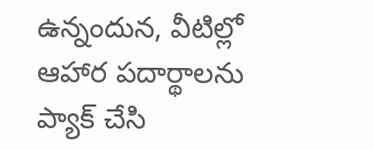ఉన్నందున, వీటిల్లో ఆహార పదార్థాలను ప్యాక్‌ చేసి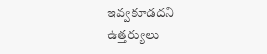ఇవ్వకూడదని ఉత్తర్యులు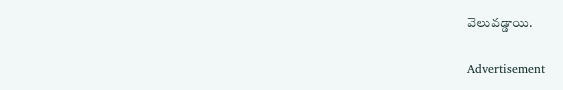వెలువడ్డాయి.

Advertisement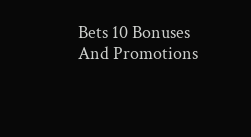Bets 10 Bonuses And Promotions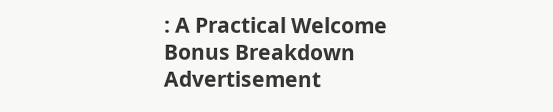: A Practical Welcome Bonus Breakdown
Advertisement